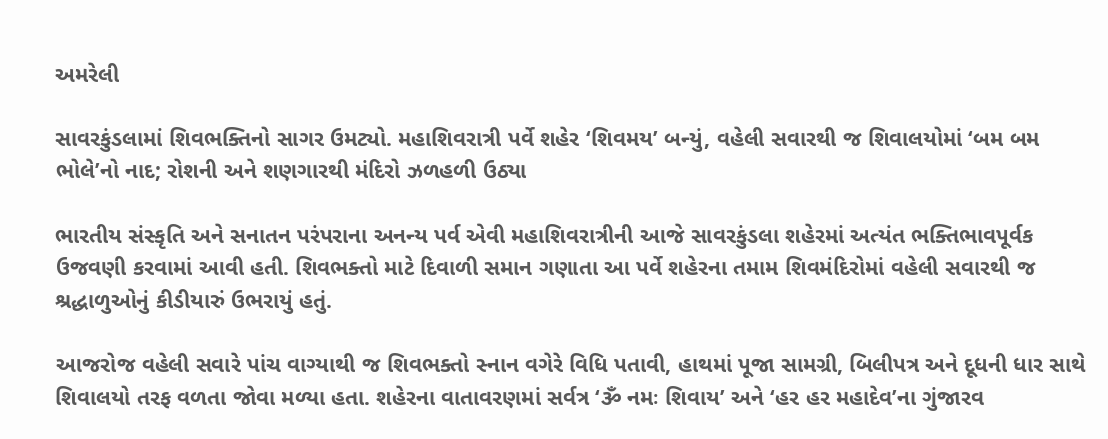અમરેલી

સાવરકુંડલામાં શિવભક્તિનો સાગર ઉમટ્યો. મહાશિવરાત્રી પર્વે શહેર ‘શિવમય’ બન્યું, વહેલી સવારથી જ શિવાલયોમાં ‘બમ બમ ભોલે’નો નાદ; રોશની અને શણગારથી મંદિરો ઝળહળી ઉઠ્યા

ભારતીય સંસ્કૃતિ અને સનાતન પરંપરાના અનન્ય પર્વ એવી મહાશિવરાત્રીની આજે સાવરકુંડલા શહેરમાં અત્યંત ભક્તિભાવપૂર્વક ઉજવણી કરવામાં આવી હતી. શિવભક્તો માટે દિવાળી સમાન ગણાતા આ પર્વે શહેરના તમામ શિવમંદિરોમાં વહેલી સવારથી જ શ્રદ્ધાળુઓનું કીડીયારું ઉભરાયું હતું.

આજરોજ વહેલી સવારે પાંચ વાગ્યાથી જ શિવભક્તો સ્નાન વગેરે વિધિ પતાવી, હાથમાં પૂજા સામગ્રી, બિલીપત્ર અને દૂધની ધાર સાથે શિવાલયો તરફ વળતા જોવા મળ્યા હતા. શહેરના વાતાવરણમાં સર્વત્ર ‘ૐ નમઃ શિવાય’ અને ‘હર હર મહાદેવ’ના ગુંજારવ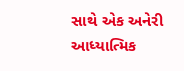સાથે એક અનેરી આધ્યાત્મિક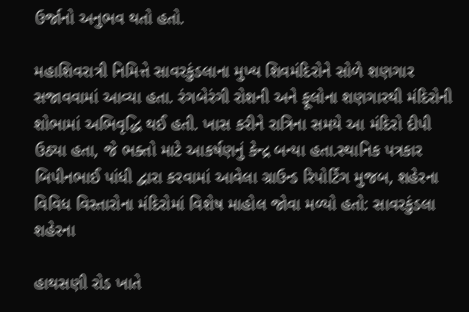ઉર્જાનો અનુભવ થતો હતો.

મહાશિવરાત્રી નિમિત્તે સાવરકુંડલાના મુખ્ય શિવમંદિરોને સોળે શણગાર સજાવવામાં આવ્યા હતા. રંગબેરંગી રોશની અને ફૂલોના શણગારથી મંદિરોની શોભામાં અભિવૃદ્ધિ થઈ હતી. ખાસ કરીને રાત્રિના સમયે આ મંદિરો દીપી ઉઠ્યા હતા, જે ભક્તો માટે આકર્ષણનું કેન્દ્ર બન્યા હતા.સ્થાનિક પત્રકાર બિપીનભાઈ પાંધી દ્વારા કરવામાં આવેલા ગ્રાઉન્ડ રિપોર્ટિંગ મુજબ, શહેરના વિવિધ વિસ્તારોના મંદિરોમાં વિશેષ માહોલ જોવા મળ્યો હતો: સાવરકુંડલા શહેરના

હાથસણી રોડ ખાતે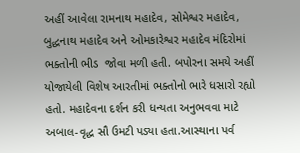અહીં આવેલા રામનાથ મહાદેવ, સોમેશ્વર મહાદેવ, બુદ્ધનાથ મહાદેવ અને ઓમકારેશ્વર મહાદેવ મંદિરોમાં ભક્તોની ભીડ  જોવા મળી હતી. બપોરના સમયે અહીં યોજાયેલી વિશેષ આરતીમાં ભક્તોનો ભારે ધસારો રહ્યો હતો. મહાદેવના દર્શન કરી ધન્યતા અનુભવવા માટે અબાલ-વૃદ્ધ સૌ ઉમટી પડ્યા હતા.આસ્થાના પર્વ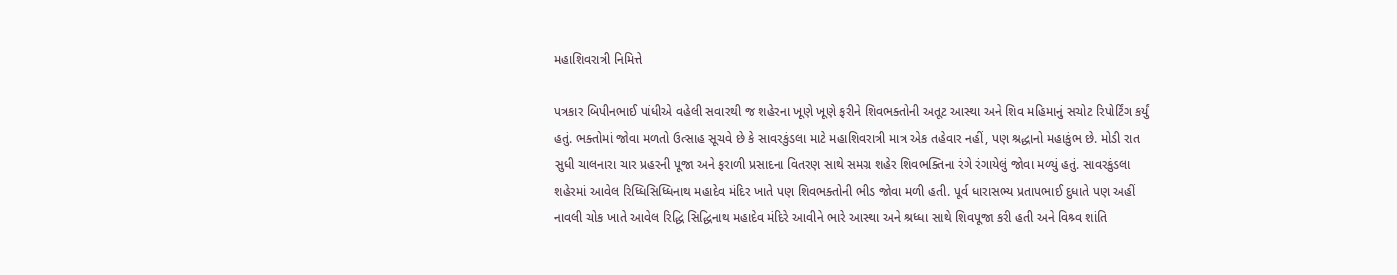મહાશિવરાત્રી નિમિત્તે

પત્રકાર બિપીનભાઈ પાંધીએ વહેલી સવારથી જ શહેરના ખૂણે ખૂણે ફરીને શિવભક્તોની અતૂટ આસ્થા અને શિવ મહિમાનું સચોટ રિપોર્ટિંગ કર્યું હતું. ભક્તોમાં જોવા મળતો ઉત્સાહ સૂચવે છે કે સાવરકુંડલા માટે મહાશિવરાત્રી માત્ર એક તહેવાર નહીં, પણ શ્રદ્ધાનો મહાકુંભ છે. મોડી રાત સુધી ચાલનારા ચાર પ્રહરની પૂજા અને ફરાળી પ્રસાદના વિતરણ સાથે સમગ્ર શહેર શિવભક્તિના રંગે રંગાયેલું જોવા મળ્યું હતું. સાવરકુંડલા શહેરમાં આવેલ રિધ્ધિસિધ્ધિનાથ મહાદેવ મંદિર ખાતે પણ શિવભક્તોની ભીડ જોવા મળી હતી. પૂર્વ ધારાસભ્ય પ્રતાપભાઈ દુધાતે પણ અહીં નાવલી ચોક ખાતે આવેલ રિદ્ધિ સિદ્ધિનાથ મહાદેવ મંદિરે આવીને ભારે આસ્થા અને શ્રધ્ધા સાથે શિવપૂજા કરી હતી અને વિશ્ર્વ શાંતિ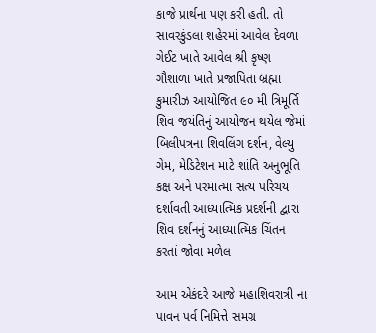કાજે પ્રાર્થના પણ કરી હતી. તો સાવરકુંડલા શહેરમાં આવેલ દેવળા ગેઈટ ખાતે આવેલ શ્રી કૃષ્ણ ગૌશાળા ખાતે પ્રજાપિતા બ્રહ્મા કુમારીઝ આયોજિત ૯૦ મી ત્રિમૂર્તિ શિવ જયંતિનું આયોજન થયેલ જેમાં બિલીપત્રના શિવલિંગ દર્શન, વેલ્યુ ગેમ, મેડિટેશન માટે શાંતિ અનુભૂતિ કક્ષ અને પરમાત્મા સત્ય પરિચય દર્શાવતી આધ્યાત્મિક પ્રદર્શની દ્વારા શિવ દર્શનનું આધ્યાત્મિક ચિંતન કરતાં જોવા મળેલ

આમ એકંદરે આજે મહાશિવરાત્રી ના પાવન પર્વ નિમિત્તે સમગ્ર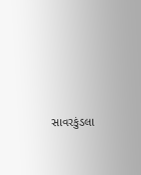સાવરકુંડલા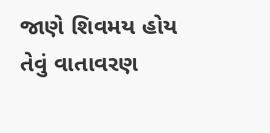જાણે શિવમય હોય તેવું વાતાવરણ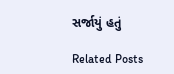સર્જાયું હતું

Related Posts